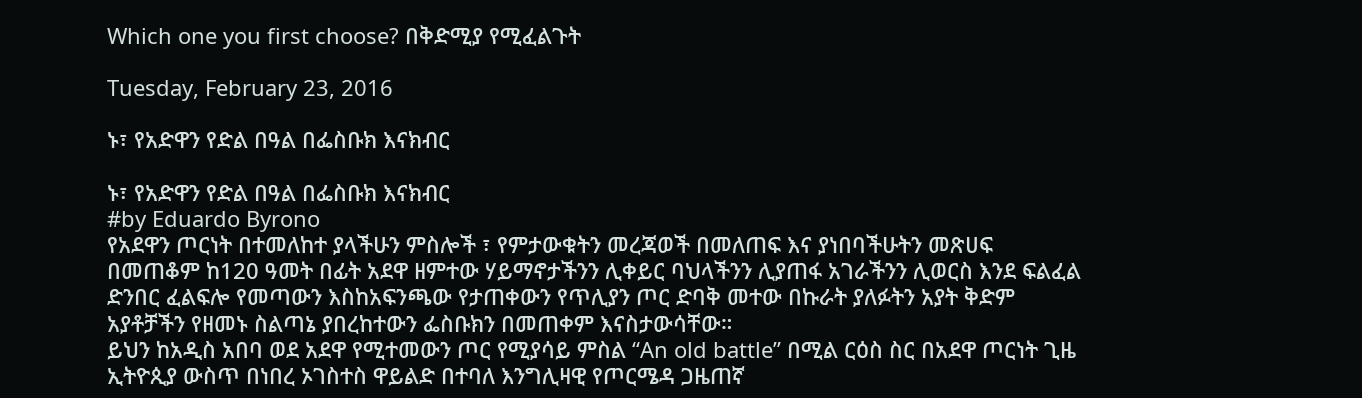Which one you first choose? በቅድሚያ የሚፈልጉት

Tuesday, February 23, 2016

ኑ፣ የአድዋን የድል በዓል በፌስቡክ እናክብር

ኑ፣ የአድዋን የድል በዓል በፌስቡክ እናክብር
#by Eduardo Byrono
የአደዋን ጦርነት በተመለከተ ያላችሁን ምስሎች ፣ የምታውቁትን መረጃወች በመለጠፍ እና ያነበባችሁትን መጽሀፍ በመጠቆም ከ120 ዓመት በፊት አደዋ ዘምተው ሃይማኖታችንን ሊቀይር ባህላችንን ሊያጠፋ አገራችንን ሊወርስ እንደ ፍልፈል ድንበር ፈልፍሎ የመጣውን እስከአፍንጫው የታጠቀውን የጥሊያን ጦር ድባቅ መተው በኩራት ያለፉትን አያት ቅድም አያቶቻችን የዘመኑ ስልጣኔ ያበረከተውን ፌስቡክን በመጠቀም እናስታውሳቸው።
ይህን ከአዲስ አበባ ወደ አደዋ የሚተመውን ጦር የሚያሳይ ምስል “An old battle” በሚል ርዕስ ስር በአደዋ ጦርነት ጊዜ ኢትዮጲያ ውስጥ በነበረ ኦገስተስ ዋይልድ በተባለ እንግሊዛዊ የጦርሜዳ ጋዜጠኛ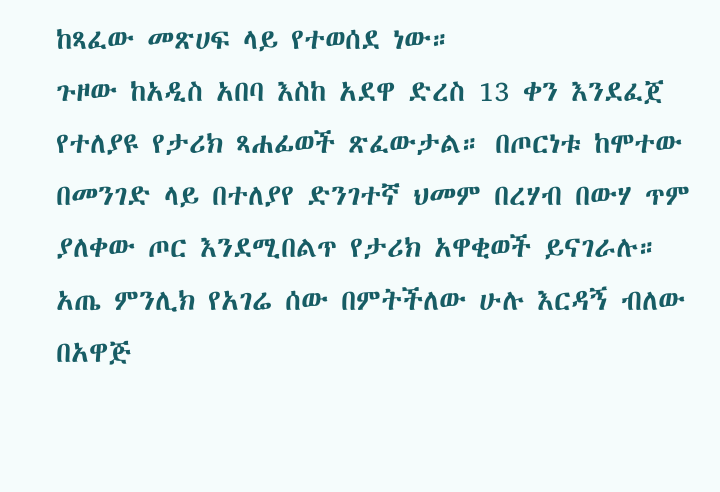ከጻፈው መጽሀፍ ላይ የተወሰደ ነው።
ጉዞው ከአዲስ አበባ እስከ አደዋ ድረስ 13 ቀን እንደፈጀ የተለያዩ የታሪክ ጻሐፊወች ጽፈውታል። በጦርነቱ ከሞተው በመንገድ ላይ በተለያየ ድንገተኛ ህመም በረሃብ በውሃ ጥም ያለቀው ጦር እንደሚበልጥ የታሪክ አዋቂወች ይናገራሉ። አጤ ምንሊክ የአገሬ ሰው በምትችለው ሁሉ እርዳኝ ብለው በአዋጅ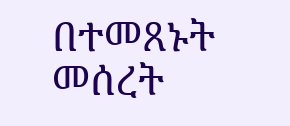በተመጸኑት መሰረት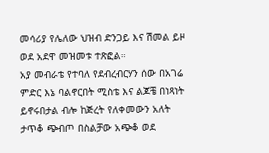መሳሪያ የሌለው ህዝብ ድንጋይ እና ሽመል ይዞ ወደ አደዋ መዝመቱ ተጽፎል።
አያ መብራቴ የተባለ የደብረብርሃን ሰው በአገሬ ምድር እኔ ባልኖርበት ሚስቴ እና ልጆቼ በነጻነት ይኖሩበታል ብሎ ከጅረት የለቀመውን አለት ታጥቆ ጭብጦ በስልቻው አጭቆ ወደ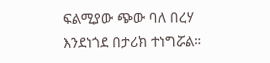ፍልሚያው ጭው ባለ በረሃ እንደነጎደ በታሪክ ተነግሯል።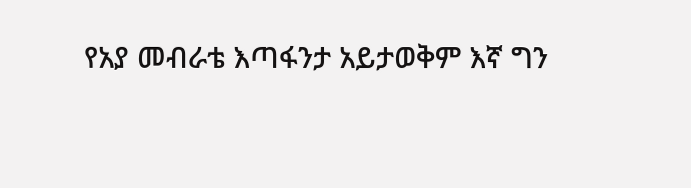የአያ መብራቴ እጣፋንታ አይታወቅም እኛ ግን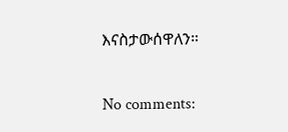እናስታውሰዋለን።

No comments: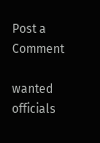Post a Comment

wanted officials